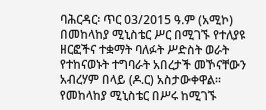ባሕርዳር፡ ጥር 03/2015 ዓ.ም (አሚኮ) በመከላከያ ሚኒስቴር ሥር በሚገኙ የተለያዩ ዘርፎችና ተቋማት ባለፉት ሥድስት ወራት የተከናወኑት ተግባራት አበረታች መኾናቸውን አብረሃም በላይ (ዶ.ር) አስታውቀዋል፡፡ የመከላከያ ሚኒስቴር በሥሩ ከሚገኙ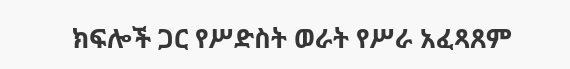ክፍሎች ጋር የሥድስት ወራት የሥራ አፈጻጸም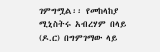ገምግሟል፡፡ የመከላከያ ሚኒስትሩ አብረሃም በላይ (ዶ.ር) በግምገማው ላይ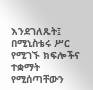እንደገለጹት፤ በሚኒስቴሩ ሥር የሚገኙ ክፍሎችና ተቋማት የሚሰጣቸውን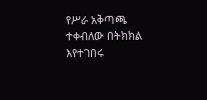የሥራ አቅጣጫ ተቀብለው በትክክል እየተገበሩ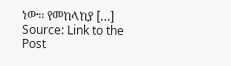ነው፡፡ የመከላከያ […]
Source: Link to the Post